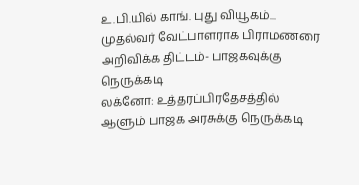உ.பி.யில் காங். புது வியூகம்... முதல்வர் வேட்பாளராக பிராமணரை அறிவிக்க திட்டம்- பாஜகவுக்கு நெருக்கடி
லக்னோ: உத்தரப்பிரதேசத்தில் ஆளும் பாஜக அரசுக்கு நெருக்கடி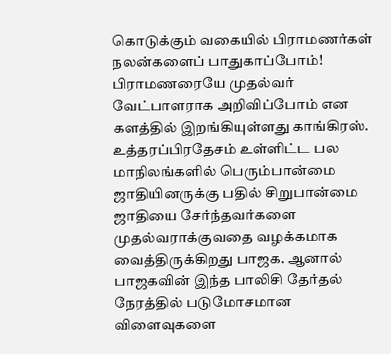கொடுக்கும் வகையில் பிராமணர்கள் நலன்களைப் பாதுகாப்போம்! பிராமணரையே முதல்வர் வேட்பாளராக அறிவிப்போம் என களத்தில் இறங்கியுள்ளது காங்கிரஸ்.
உத்தரப்பிரதேசம் உள்ளிட்ட பல மாநிலங்களில் பெரும்பான்மை ஜாதியினருக்கு பதில் சிறுபான்மை ஜாதியை சேர்ந்தவர்களை முதல்வராக்குவதை வழக்கமாக வைத்திருக்கிறது பாஜக. ஆனால் பாஜகவின் இந்த பாலிசி தேர்தல் நேரத்தில் படுமோசமான விளைவுகளை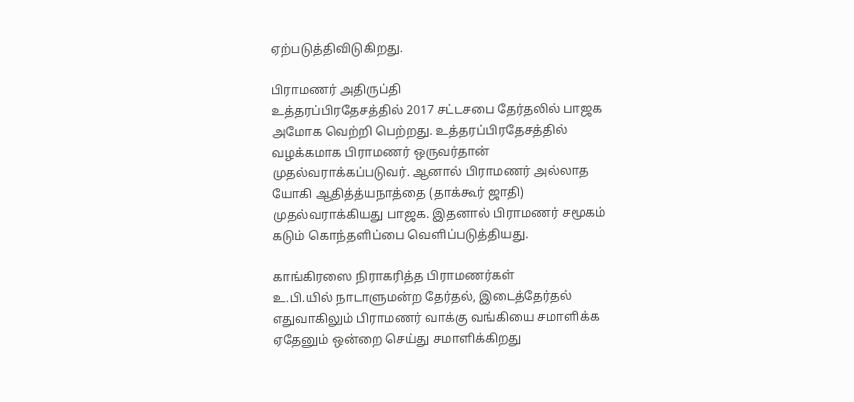ஏற்படுத்திவிடுகிறது.

பிராமணர் அதிருப்தி
உத்தரப்பிரதேசத்தில் 2017 சட்டசபை தேர்தலில் பாஜக அமோக வெற்றி பெற்றது. உத்தரப்பிரதேசத்தில் வழக்கமாக பிராமணர் ஒருவர்தான் முதல்வராக்கப்படுவர். ஆனால் பிராமணர் அல்லாத யோகி ஆதித்த்யநாத்தை (தாக்கூர் ஜாதி) முதல்வராக்கியது பாஜக. இதனால் பிராமணர் சமூகம் கடும் கொந்தளிப்பை வெளிப்படுத்தியது.

காங்கிரஸை நிராகரித்த பிராமணர்கள்
உ.பி.யில் நாடாளுமன்ற தேர்தல், இடைத்தேர்தல் எதுவாகிலும் பிராமணர் வாக்கு வங்கியை சமாளிக்க ஏதேனும் ஒன்றை செய்து சமாளிக்கிறது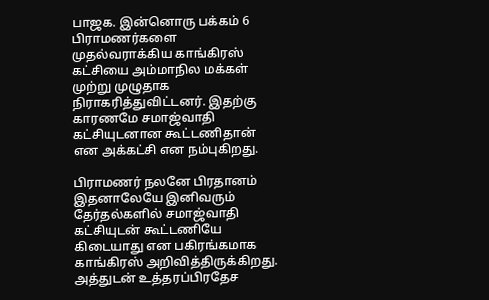பாஜக. இன்னொரு பக்கம் 6 பிராமணர்களை முதல்வராக்கிய காங்கிரஸ் கட்சியை அம்மாநில மக்கள் முற்று முழுதாக நிராகரித்துவிட்டனர். இதற்கு காரணமே சமாஜ்வாதி கட்சியுடனான கூட்டணிதான் என அக்கட்சி என நம்புகிறது.

பிராமணர் நலனே பிரதானம்
இதனாலேயே இனிவரும் தேர்தல்களில் சமாஜ்வாதி கட்சியுடன் கூட்டணியே கிடையாது என பகிரங்கமாக காங்கிரஸ் அறிவித்திருக்கிறது. அத்துடன் உத்தரப்பிரதேச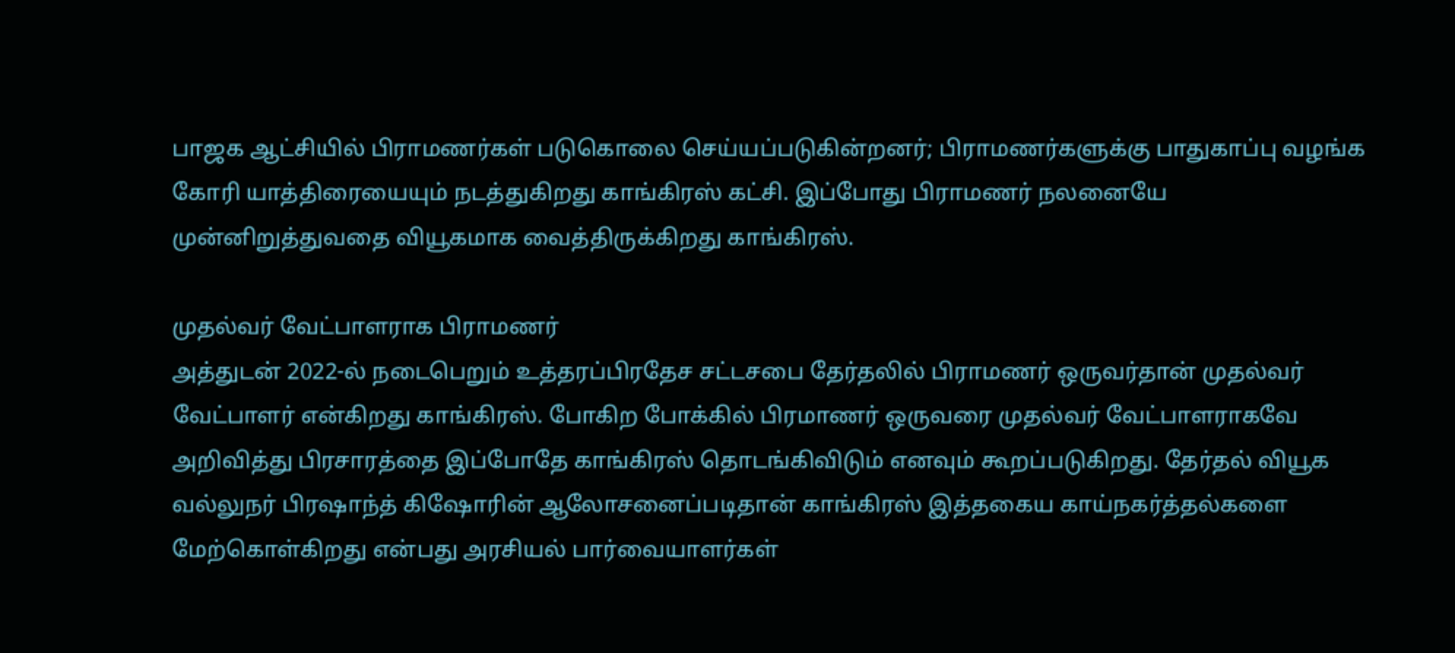பாஜக ஆட்சியில் பிராமணர்கள் படுகொலை செய்யப்படுகின்றனர்; பிராமணர்களுக்கு பாதுகாப்பு வழங்க கோரி யாத்திரையையும் நடத்துகிறது காங்கிரஸ் கட்சி. இப்போது பிராமணர் நலனையே முன்னிறுத்துவதை வியூகமாக வைத்திருக்கிறது காங்கிரஸ்.

முதல்வர் வேட்பாளராக பிராமணர்
அத்துடன் 2022-ல் நடைபெறும் உத்தரப்பிரதேச சட்டசபை தேர்தலில் பிராமணர் ஒருவர்தான் முதல்வர் வேட்பாளர் என்கிறது காங்கிரஸ். போகிற போக்கில் பிரமாணர் ஒருவரை முதல்வர் வேட்பாளராகவே அறிவித்து பிரசாரத்தை இப்போதே காங்கிரஸ் தொடங்கிவிடும் எனவும் கூறப்படுகிறது. தேர்தல் வியூக வல்லுநர் பிரஷாந்த் கிஷோரின் ஆலோசனைப்படிதான் காங்கிரஸ் இத்தகைய காய்நகர்த்தல்களை மேற்கொள்கிறது என்பது அரசியல் பார்வையாளர்கள்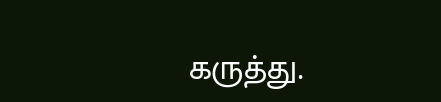கருத்து.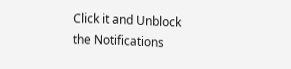Click it and Unblock the Notifications